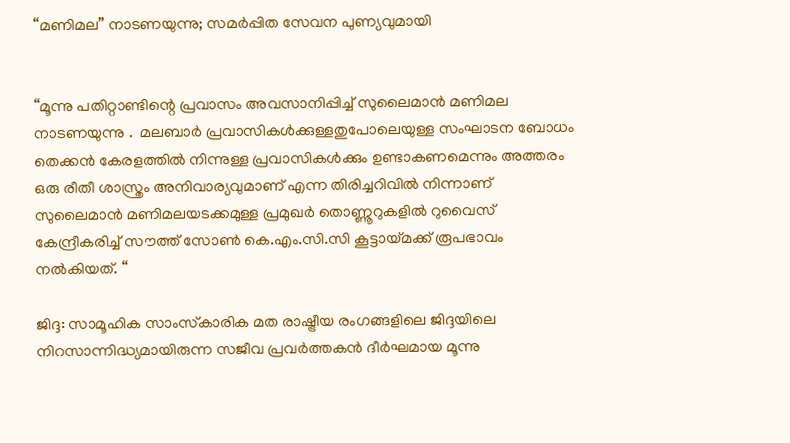“മണിമല” നാടണയുന്നു; സമര്‍പ്പിത സേവന പുണ്യവുമായി


“മൂന്നു പതിറ്റാണ്ടിന്റെ പ്രവാസം അവസാനിപ്പിച്ച് സുലൈമാന്‍ മണിമല നാടണയുന്നു .  മലബാര്‍ പ്രവാസികള്‍ക്കുള്ളതുപോലെയുള്ള സംഘാടന ബോധം തെക്കന്‍ കേരളത്തില്‍ നിന്നുള്ള പ്രവാസികള്‍ക്കും ഉണ്ടാകണമെന്നും അത്തരം ഒരു രീതീ ശാസ്ത്രം അനിവാര്യവുമാണ് എന്ന തിരിച്ചറിവില്‍ നിന്നാണ് സുലൈമാന്‍ മണിമലയടക്കമുള്ള പ്രമുഖര്‍ തൊണ്ണൂറുകളില്‍ റുവൈസ് കേന്ദ്രീകരിച്ച് സൗത്ത് സോണ്‍ കെ.എം.സി.സി കൂട്ടായ്മക്ക് രൂപഭാവം നല്‍കിയത്. “

ജിദ്ദ: സാമൂഹിക സാംസ്‌കാരിക മത രാഷ്ട്രീയ രംഗങ്ങളിലെ ജിദ്ദയിലെ നിറസാന്നിദ്ധ്യമായിരുന്ന സജീവ പ്രവര്‍ത്തകന്‍ ദീര്‍ഘമായ മൂന്നു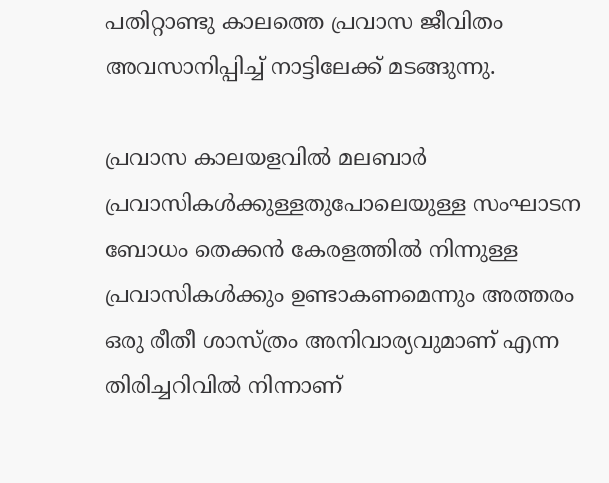പതിറ്റാണ്ടു കാലത്തെ പ്രവാസ ജീവിതം അവസാനിപ്പിച്ച് നാട്ടിലേക്ക് മടങ്ങുന്നു.

പ്രവാസ കാലയളവില്‍ മലബാര്‍ പ്രവാസികള്‍ക്കുള്ളതുപോലെയുള്ള സംഘാടന ബോധം തെക്കന്‍ കേരളത്തില്‍ നിന്നുള്ള പ്രവാസികള്‍ക്കും ഉണ്ടാകണമെന്നും അത്തരം ഒരു രീതീ ശാസ്ത്രം അനിവാര്യവുമാണ് എന്ന തിരിച്ചറിവില്‍ നിന്നാണ്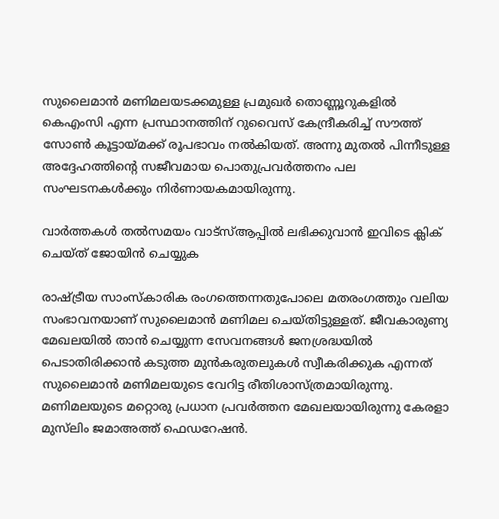സുലൈമാന്‍ മണിമലയടക്കമുള്ള പ്രമുഖര്‍ തൊണ്ണൂറുകളില്‍ കെഎംസി എന്ന പ്രസ്ഥാനത്തിന് റുവൈസ് കേന്ദ്രീകരിച്ച് സൗത്ത് സോണ്‍ കൂട്ടായ്മക്ക് രൂപഭാവം നല്‍കിയത്. അന്നു മുതല്‍ പിന്നീടുള്ള അദ്ദേഹത്തിന്റെ സജീവമായ പൊതുപ്രവര്‍ത്തനം പല സംഘടനകള്‍ക്കും നിര്‍ണായകമായിരുന്നു.

വാര്‍ത്തകള്‍ തല്‍സമയം വാട്‌സ്ആപ്പില്‍ ലഭിക്കുവാന്‍ ഇവിടെ ക്ലിക് ചെയ്ത് ജോയിന്‍ ചെയ്യുക

രാഷ്ട്രീയ സാംസ്‌കാരിക രംഗത്തെന്നതുപോലെ മതരംഗത്തും വലിയ സംഭാവനയാണ് സുലൈമാന്‍ മണിമല ചെയ്തിട്ടുള്ളത്. ജീവകാരുണ്യ മേഖലയില്‍ താന്‍ ചെയ്യുന്ന സേവനങ്ങള്‍ ജനശ്രദ്ധയില്‍ പെടാതിരിക്കാന്‍ കടുത്ത മുന്‍കരുതലുകള്‍ സ്വീകരിക്കുക എന്നത് സുലൈമാന്‍ മണിമലയുടെ വേറിട്ട രീതിശാസ്ത്രമായിരുന്നു. മണിമലയുടെ മറ്റൊരു പ്രധാന പ്രവര്‍ത്തന മേഖലയായിരുന്നു കേരളാ മുസ്‌ലിം ജമാഅത്ത് ഫെഡറേഷന്‍.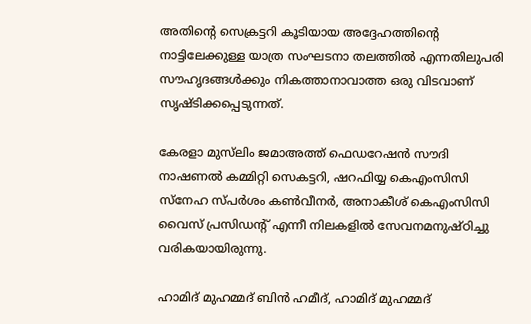അതിന്റെ സെക്രട്ടറി കൂടിയായ അദ്ദേഹത്തിന്റെ നാട്ടിലേക്കുള്ള യാത്ര സംഘടനാ തലത്തില്‍ എന്നതിലുപരി സൗഹൃദങ്ങള്‍ക്കും നികത്താനാവാത്ത ഒരു വിടവാണ് സൃഷ്ടിക്കപ്പെടുന്നത്.

കേരളാ മുസ്‌ലിം ജമാഅത്ത് ഫെഡറേഷന്‍ സൗദി നാഷണല്‍ കമ്മിറ്റി സെകട്ടറി, ഷറഫിയ്യ കെഎംസിസി സ്‌നേഹ സ്പര്‍ശം കണ്‍വീനര്‍, അനാകീശ് കെഎംസിസി വൈസ് പ്രസിഡന്റ് എന്നീ നിലകളില്‍ സേവനമനുഷ്ഠിച്ചു വരികയായിരുന്നു.

ഹാമിദ് മുഹമ്മദ് ബിന്‍ ഹമീദ്, ഹാമിദ് മുഹമ്മദ്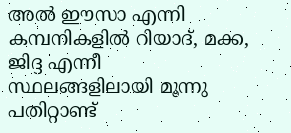അല്‍ ഈസാ എന്നി കമ്പനികളില്‍ റിയാദ്, മക്ക, ജിദ്ദ എന്നീ സ്ഥലങ്ങളിലായി മൂന്നു പതിറ്റാണ്ട്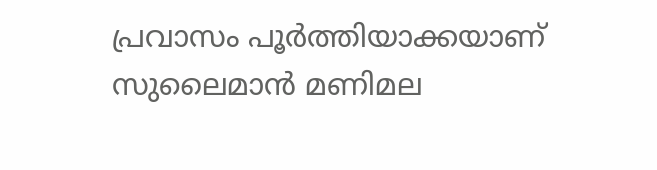പ്രവാസം പൂര്‍ത്തിയാക്കയാണ് സുലൈമാന്‍ മണിമല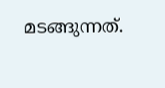മടങ്ങുന്നത്.